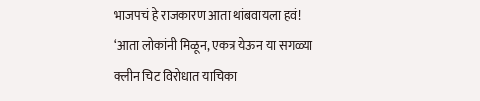भाजपचं हे राजकारण आता थांबवायला हवं!
‘आता लोकांनी मिळून, एकत्र येऊन या सगळ्या क्लीन चिट विरोधात याचिका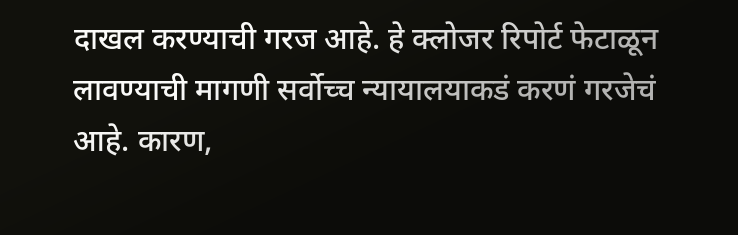दाखल करण्याची गरज आहे. हे क्लोजर रिपोर्ट फेटाळून लावण्याची मागणी सर्वोच्च न्यायालयाकडं करणं गरजेचं आहे. कारण,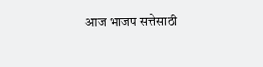आज भाजप सत्तेसाठी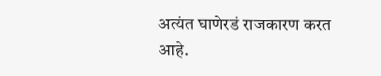अत्यंत घाणेरडं राजकारण करत आहे.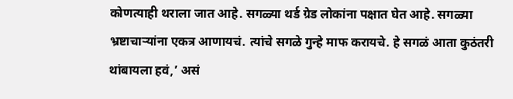कोणत्याही थराला जात आहे. सगळ्या थर्ड ग्रेड लोकांना पक्षात घेत आहे. सगळ्या भ्रष्टाचाऱ्यांना एकत्र आणायचं. त्यांचे सगळे गुन्हे माफ करायचे. हे सगळं आता कुठंतरी थांबायला हवं,’ असं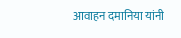आवाहन दमानिया यांनी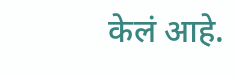केलं आहे.